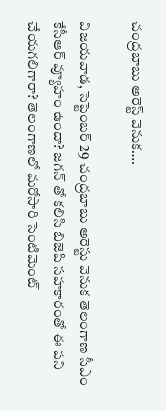చంద్రబాబు అరెస్ట్‌ వెనుక….

విజయవాడ, సెప్టెంబర్‌ 29 చంద్రబాబు అరెస్టు వెనుక తెలంగాణ సీఎం కేసీఆర్‌ వ్యూహం ఉందా? జగన్‌ తో కలిసి బిజెపి సహకారంతో ఈ పని చేయగలిగారా? తెలంగాణలో మరోసారి సెంటిమెంట్‌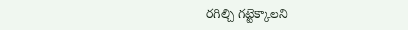రగిల్చి గట్టెక్కాలని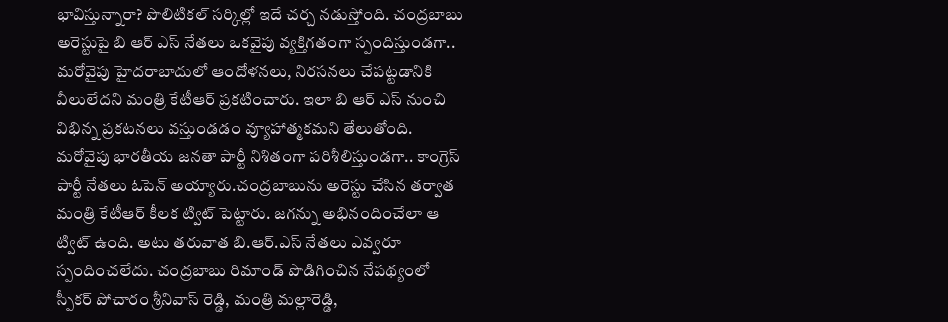భావిస్తున్నారా? పొలిటికల్‌ సర్కిల్లో ఇదే చర్చ నడుస్తోంది. చంద్రబాబు అరెస్టుపై బి ఆర్‌ ఎస్‌ నేతలు ఒకవైపు వ్యక్తిగతంగా స్పందిస్తుండగా.. మరోవైపు హైదరాబాదులో ఆందోళనలు, నిరసనలు చేపట్టడానికి వీలులేదని మంత్రి కేటీఆర్‌ ప్రకటించారు. ఇలా బి ఆర్‌ ఎస్‌ నుంచి విభిన్న ప్రకటనలు వస్తుండడం వ్యూహాత్మకమని తేలుతోంది. మరోవైపు భారతీయ జనతా పార్టీ నిశితంగా పరిశీలిస్తుండగా.. కాంగ్రెస్‌ పార్టీ నేతలు ఓపెన్‌ అయ్యారు.చంద్రబాబును అరెస్టు చేసిన తర్వాత మంత్రి కేటీఆర్‌ కీలక ట్విట్‌ పెట్టారు. జగన్ను అభినందించేలా ఆ ట్విట్‌ ఉంది. అటు తరువాత బి.ఆర్‌.ఎస్‌ నేతలు ఎవ్వరూ స్పందించలేదు. చంద్రబాబు రిమాండ్‌ పొడిగించిన నేపథ్యంలో స్పీకర్‌ పోచారం శ్రీనివాస్‌ రెడ్డి, మంత్రి మల్లారెడ్డి,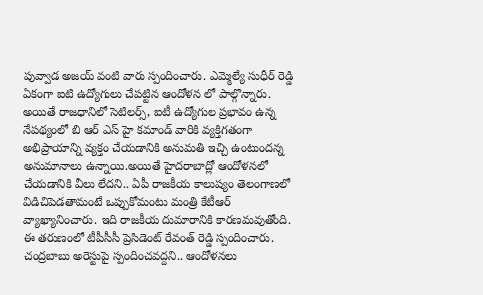పువ్వాడ అజయ్‌ వంటి వారు స్పందించారు. ఎమ్మెల్యే సుధీర్‌ రెడ్డి ఏకంగా ఐటి ఉద్యోగులు చేపట్టిన ఆందోళన లో పాల్గొన్నారు. అయితే రాజధానిలో సెటిలర్స్‌, ఐటీ ఉద్యోగుల ప్రభావం ఉన్న నేపథ్యంలో బి ఆర్‌ ఎస్‌ హై కమాండ్‌ వారికి వ్యక్తిగతంగా అభిప్రాయాన్ని వ్యక్తం చేయడానికి అనుమతి ఇచ్చి ఉంటుందన్న అనుమానాలు ఉన్నాయి.అయితే హైదరాబాద్లో ఆందోళనలో చేయడానికి వీలు లేదని.. ఏపీ రాజకీయ కాలుష్యం తెలంగాణలో విడిచిపెడతామంటే ఒప్పుకోమంటు మంత్రి కేటీఆర్‌ వ్యాఖ్యానించారు. ఇది రాజకీయ దుమారానికి కారణమవుతోంది. ఈ తరుణంలో టీపీసీసీ ప్రెసిడెంట్‌ రేవంత్‌ రెడ్డి స్పందించారు. చంద్రబాబు అరెస్టుపై స్పందించవద్దని.. ఆందోళనలు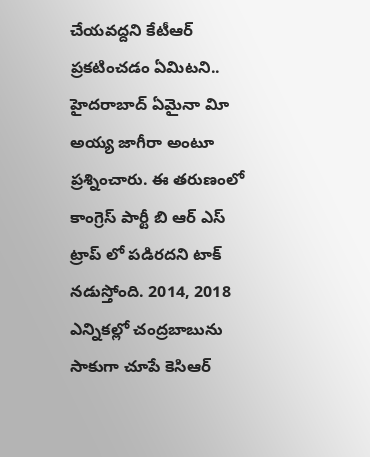చేయవద్దని కేటీఆర్‌ ప్రకటించడం ఏమిటని.. హైదరాబాద్‌ ఏమైనా విూ అయ్య జాగీరా అంటూ ప్రశ్నించారు. ఈ తరుణంలో కాంగ్రెస్‌ పార్టీ బి ఆర్‌ ఎస్‌ ట్రాప్‌ లో పడిరదని టాక్‌ నడుస్తోంది. 2014, 2018 ఎన్నికల్లో చంద్రబాబును సాకుగా చూపే కెసిఆర్‌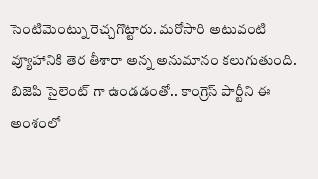సెంటిమెంట్ను రెచ్చగొట్టారు. మరోసారి అటువంటి వ్యూహానికి తెర తీశారా అన్న అనుమానం కలుగుతుంది. బిజెపి సైలెంట్‌ గా ఉండడంతో.. కాంగ్రెస్‌ పార్టీని ఈ అంశంలో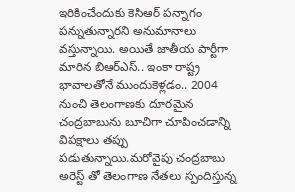ఇరికించేందుకు కెసిఆర్‌ పన్నాగం పన్నుతున్నారని అనుమానాలు వస్తున్నాయి. అయితే జాతీయ పార్టీగా మారిన బిఆర్‌ఎస్‌.. ఇంకా రాష్ట్ర భావాలతోనే ముందుకెళ్లడం.. 2004 నుంచి తెలంగాణకు దూరమైన చంద్రబాబును బూచిగా చూపించడాన్ని విపక్షాలు తప్పు పడుతున్నాయి.మరోవైపు చంద్రబాబు అరెస్ట్‌ తో తెలంగాణ నేతలు స్పందిస్తున్న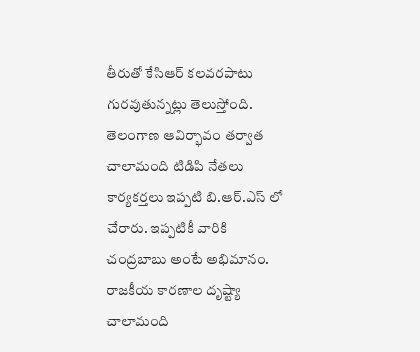తీరుతో కేసిఆర్‌ కలవరపాటు గురవుతున్నట్లు తెలుస్తోంది. తెలంగాణ ఆవిర్భావం తర్వాత చాలామంది టిడిపి నేతలు కార్యకర్తలు ఇప్పటి బి.ఆర్‌.ఎస్‌ లో చేరారు. ఇప్పటికీ వారికి చంద్రబాబు అంటే అభిమానం. రాజకీయ కారణాల దృష్ట్యా చాలామంది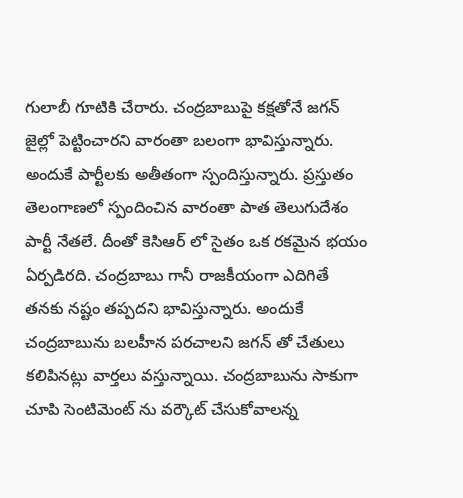గులాబీ గూటికి చేరారు. చంద్రబాబుపై కక్షతోనే జగన్‌ జైల్లో పెట్టించారని వారంతా బలంగా భావిస్తున్నారు. అందుకే పార్టీలకు అతీతంగా స్పందిస్తున్నారు. ప్రస్తుతం తెలంగాణలో స్పందించిన వారంతా పాత తెలుగుదేశం పార్టీ నేతలే. దీంతో కెసిఆర్‌ లో సైతం ఒక రకమైన భయం ఏర్పడిరది. చంద్రబాబు గానీ రాజకీయంగా ఎదిగితే తనకు నష్టం తప్పదని భావిస్తున్నారు. అందుకే చంద్రబాబును బలహీన పరచాలని జగన్‌ తో చేతులు కలిపినట్లు వార్తలు వస్తున్నాయి. చంద్రబాబును సాకుగా చూపి సెంటిమెంట్‌ ను వర్కౌట్‌ చేసుకోవాలన్న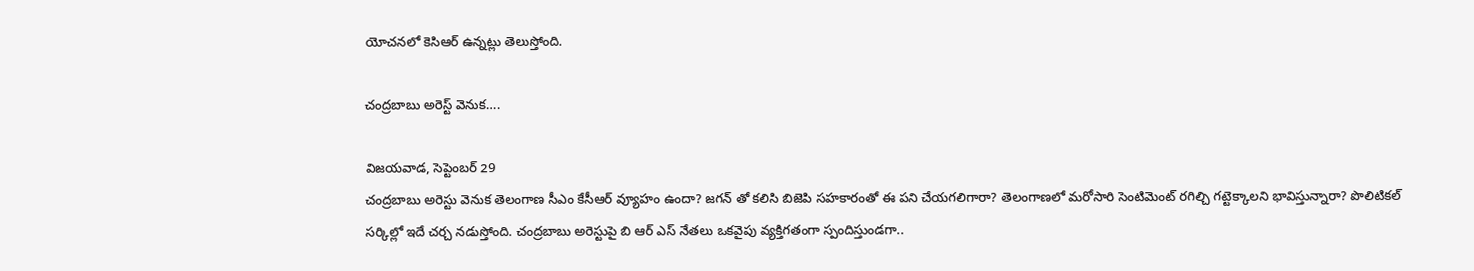యోచనలో కెసిఆర్‌ ఉన్నట్లు తెలుస్తోంది.

చంద్రబాబు అరెస్ట్‌ వెనుక….

విజయవాడ, సెప్టెంబర్‌ 29
చంద్రబాబు అరెస్టు వెనుక తెలంగాణ సీఎం కేసీఆర్‌ వ్యూహం ఉందా? జగన్‌ తో కలిసి బిజెపి సహకారంతో ఈ పని చేయగలిగారా? తెలంగాణలో మరోసారి సెంటిమెంట్‌ రగిల్చి గట్టెక్కాలని భావిస్తున్నారా? పొలిటికల్‌ సర్కిల్లో ఇదే చర్చ నడుస్తోంది. చంద్రబాబు అరెస్టుపై బి ఆర్‌ ఎస్‌ నేతలు ఒకవైపు వ్యక్తిగతంగా స్పందిస్తుండగా..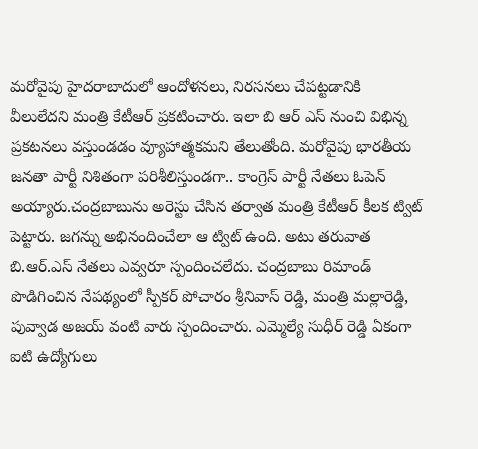మరోవైపు హైదరాబాదులో ఆందోళనలు, నిరసనలు చేపట్టడానికి వీలులేదని మంత్రి కేటీఆర్‌ ప్రకటించారు. ఇలా బి ఆర్‌ ఎస్‌ నుంచి విభిన్న ప్రకటనలు వస్తుండడం వ్యూహాత్మకమని తేలుతోంది. మరోవైపు భారతీయ జనతా పార్టీ నిశితంగా పరిశీలిస్తుండగా.. కాంగ్రెస్‌ పార్టీ నేతలు ఓపెన్‌ అయ్యారు.చంద్రబాబును అరెస్టు చేసిన తర్వాత మంత్రి కేటీఆర్‌ కీలక ట్విట్‌ పెట్టారు. జగన్ను అభినందించేలా ఆ ట్విట్‌ ఉంది. అటు తరువాత బి.ఆర్‌.ఎస్‌ నేతలు ఎవ్వరూ స్పందించలేదు. చంద్రబాబు రిమాండ్‌ పొడిగించిన నేపథ్యంలో స్పీకర్‌ పోచారం శ్రీనివాస్‌ రెడ్డి, మంత్రి మల్లారెడ్డి, పువ్వాడ అజయ్‌ వంటి వారు స్పందించారు. ఎమ్మెల్యే సుధీర్‌ రెడ్డి ఏకంగా ఐటి ఉద్యోగులు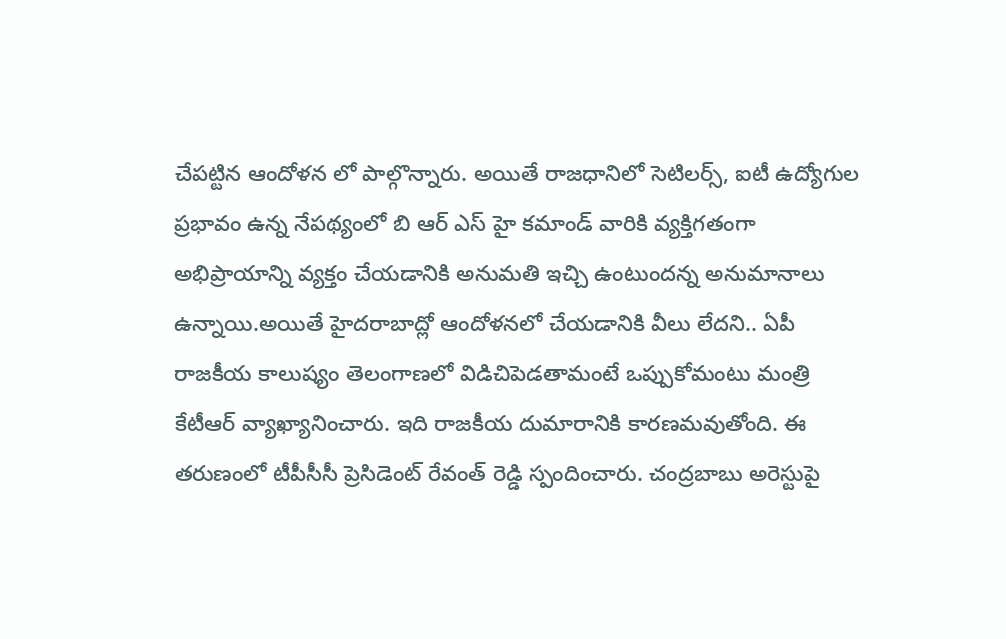చేపట్టిన ఆందోళన లో పాల్గొన్నారు. అయితే రాజధానిలో సెటిలర్స్‌, ఐటీ ఉద్యోగుల ప్రభావం ఉన్న నేపథ్యంలో బి ఆర్‌ ఎస్‌ హై కమాండ్‌ వారికి వ్యక్తిగతంగా అభిప్రాయాన్ని వ్యక్తం చేయడానికి అనుమతి ఇచ్చి ఉంటుందన్న అనుమానాలు ఉన్నాయి.అయితే హైదరాబాద్లో ఆందోళనలో చేయడానికి వీలు లేదని.. ఏపీ రాజకీయ కాలుష్యం తెలంగాణలో విడిచిపెడతామంటే ఒప్పుకోమంటు మంత్రి కేటీఆర్‌ వ్యాఖ్యానించారు. ఇది రాజకీయ దుమారానికి కారణమవుతోంది. ఈ తరుణంలో టీపీసీసీ ప్రెసిడెంట్‌ రేవంత్‌ రెడ్డి స్పందించారు. చంద్రబాబు అరెస్టుపై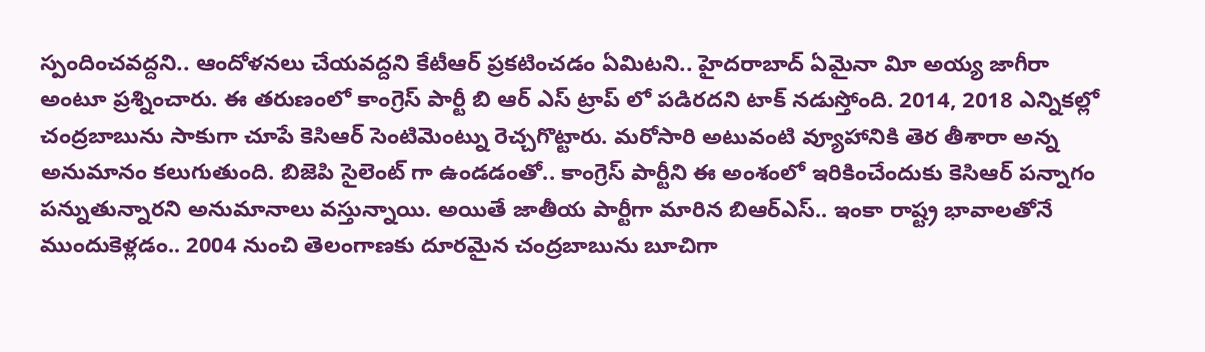స్పందించవద్దని.. ఆందోళనలు చేయవద్దని కేటీఆర్‌ ప్రకటించడం ఏమిటని.. హైదరాబాద్‌ ఏమైనా విూ అయ్య జాగీరా అంటూ ప్రశ్నించారు. ఈ తరుణంలో కాంగ్రెస్‌ పార్టీ బి ఆర్‌ ఎస్‌ ట్రాప్‌ లో పడిరదని టాక్‌ నడుస్తోంది. 2014, 2018 ఎన్నికల్లో చంద్రబాబును సాకుగా చూపే కెసిఆర్‌ సెంటిమెంట్ను రెచ్చగొట్టారు. మరోసారి అటువంటి వ్యూహానికి తెర తీశారా అన్న అనుమానం కలుగుతుంది. బిజెపి సైలెంట్‌ గా ఉండడంతో.. కాంగ్రెస్‌ పార్టీని ఈ అంశంలో ఇరికించేందుకు కెసిఆర్‌ పన్నాగం పన్నుతున్నారని అనుమానాలు వస్తున్నాయి. అయితే జాతీయ పార్టీగా మారిన బిఆర్‌ఎస్‌.. ఇంకా రాష్ట్ర భావాలతోనే ముందుకెళ్లడం.. 2004 నుంచి తెలంగాణకు దూరమైన చంద్రబాబును బూచిగా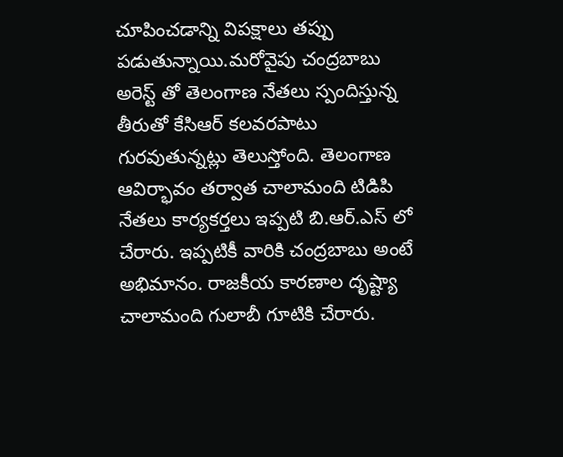చూపించడాన్ని విపక్షాలు తప్పు పడుతున్నాయి.మరోవైపు చంద్రబాబు అరెస్ట్‌ తో తెలంగాణ నేతలు స్పందిస్తున్న తీరుతో కేసిఆర్‌ కలవరపాటు గురవుతున్నట్లు తెలుస్తోంది. తెలంగాణ ఆవిర్భావం తర్వాత చాలామంది టిడిపి నేతలు కార్యకర్తలు ఇప్పటి బి.ఆర్‌.ఎస్‌ లో చేరారు. ఇప్పటికీ వారికి చంద్రబాబు అంటే అభిమానం. రాజకీయ కారణాల దృష్ట్యా చాలామంది గులాబీ గూటికి చేరారు.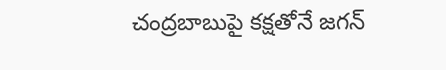చంద్రబాబుపై కక్షతోనే జగన్‌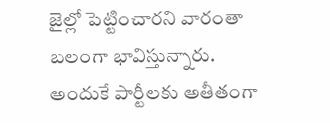జైల్లో పెట్టించారని వారంతా బలంగా భావిస్తున్నారు. అందుకే పార్టీలకు అతీతంగా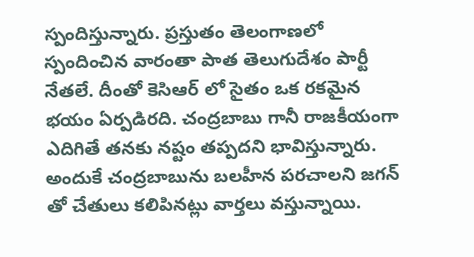స్పందిస్తున్నారు. ప్రస్తుతం తెలంగాణలో స్పందించిన వారంతా పాత తెలుగుదేశం పార్టీ నేతలే. దీంతో కెసిఆర్‌ లో సైతం ఒక రకమైన భయం ఏర్పడిరది. చంద్రబాబు గానీ రాజకీయంగా ఎదిగితే తనకు నష్టం తప్పదని భావిస్తున్నారు. అందుకే చంద్రబాబును బలహీన పరచాలని జగన్‌ తో చేతులు కలిపినట్లు వార్తలు వస్తున్నాయి.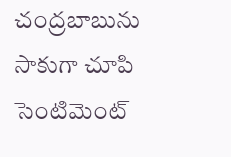చంద్రబాబును సాకుగా చూపి సెంటిమెంట్‌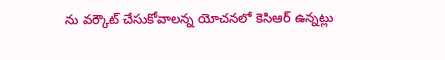ను వర్కౌట్‌ చేసుకోవాలన్న యోచనలో కెసిఆర్‌ ఉన్నట్లు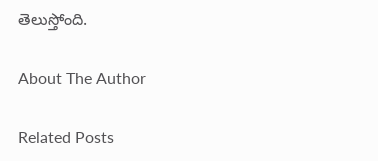తెలుస్తోంది.

About The Author

Related Posts